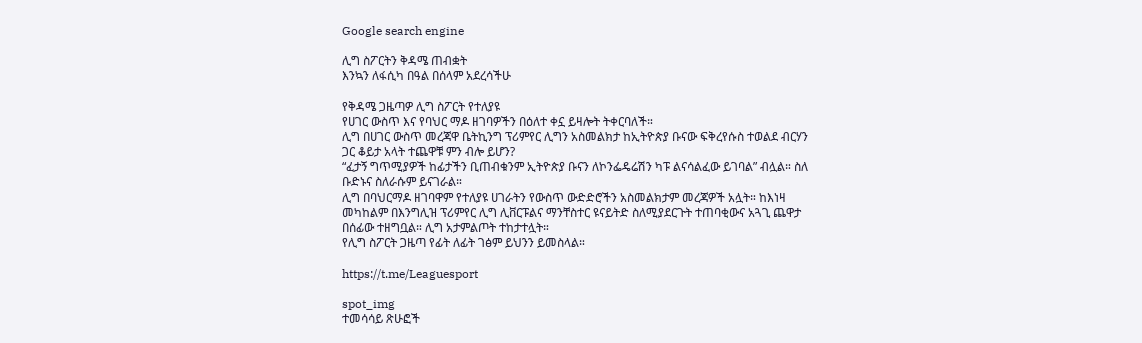Google search engine

ሊግ ስፖርትን ቅዳሜ ጠብቋት
እንኳን ለፋሲካ በዓል በሰላም አደረሳችሁ

የቅዳሜ ጋዜጣዎ ሊግ ስፖርት የተለያዩ
የሀገር ውስጥ እና የባህር ማዶ ዘገባዎችን በዕለተ ቀኗ ይዛሎት ትቀርባለች።
ሊግ በሀገር ውስጥ መረጃዋ ቤትኪንግ ፕሪምየር ሊግን አስመልክታ ከኢትዮጵያ ቡናው ፍቅረየሱስ ተወልደ ብርሃን ጋር ቆይታ አላት ተጨዋቹ ምን ብሎ ይሆን?
“ፈታኝ ግጥሚያዎች ከፊታችን ቢጠብቁንም ኢትዮጵያ ቡናን ለኮንፌዴሬሽን ካፑ ልናሳልፈው ይገባል” ብሏል። ስለ ቡድኑና ስለራሱም ይናገራል።
ሊግ በባህርማዶ ዘገባዋም የተለያዩ ሀገራትን የውስጥ ውድድሮችን አስመልክታም መረጃዎች አሏት። ከእነዛ መካከልም በእንግሊዝ ፕሪምየር ሊግ ሊቨርፑልና ማንቸስተር ዩናይትድ ስለሚያደርጉት ተጠባቂውና አጓጊ ጨዋታ በሰፊው ተዘግቧል። ሊግ አታምልጦት ተከታተሏት።
የሊግ ስፖርት ጋዜጣ የፊት ለፊት ገፅም ይህንን ይመስላል።

https://t.me/Leaguesport

spot_img
ተመሳሳይ ጽሁፎች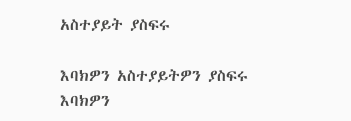አስተያይት ያስፍሩ

እባክዎን አስተያይትዎን ያስፍሩ
እባክዎን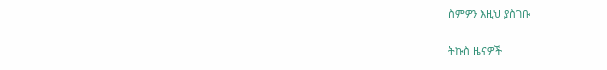ስምዎን እዚህ ያስገቡ

ትኩስ ዜናዎች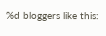%d bloggers like this: